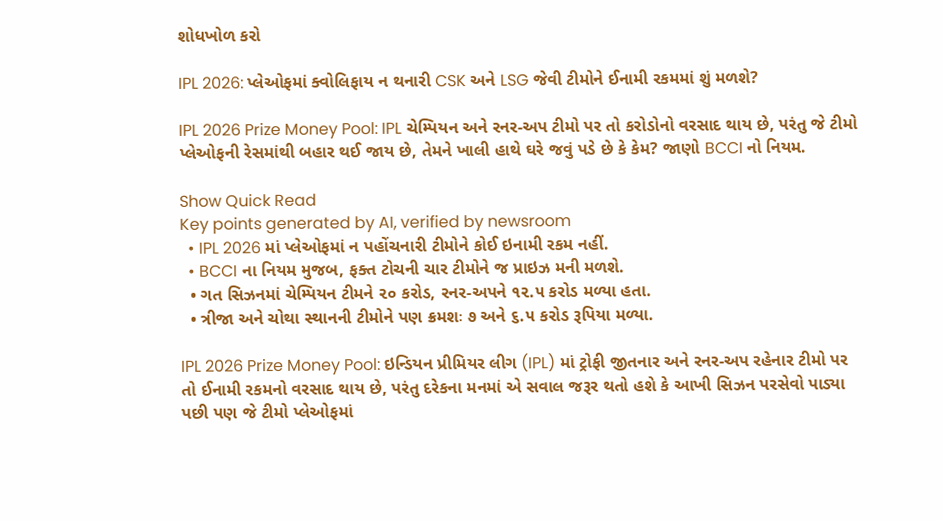શોધખોળ કરો

IPL 2026: પ્લેઓફમાં ક્વોલિફાય ન થનારી CSK અને LSG જેવી ટીમોને ઈનામી રકમમાં શું મળશે?

IPL 2026 Prize Money Pool: IPL ચેમ્પિયન અને રનર-અપ ટીમો પર તો કરોડોનો વરસાદ થાય છે, પરંતુ જે ટીમો પ્લેઓફની રેસમાંથી બહાર થઈ જાય છે, તેમને ખાલી હાથે ઘરે જવું પડે છે કે કેમ? જાણો BCCI નો નિયમ.

Show Quick Read
Key points generated by AI, verified by newsroom
  • IPL 2026 માં પ્લેઓફમાં ન પહોંચનારી ટીમોને કોઈ ઇનામી રકમ નહીં.
  • BCCI ના નિયમ મુજબ, ફક્ત ટોચની ચાર ટીમોને જ પ્રાઇઝ મની મળશે.
  • ગત સિઝનમાં ચેમ્પિયન ટીમને ૨૦ કરોડ, રનર-અપને ૧૨.૫ કરોડ મળ્યા હતા.
  • ત્રીજા અને ચોથા સ્થાનની ટીમોને પણ ક્રમશઃ ૭ અને ૬.૫ કરોડ રૂપિયા મળ્યા.

IPL 2026 Prize Money Pool: ઇન્ડિયન પ્રીમિયર લીગ (IPL) માં ટ્રોફી જીતનાર અને રનર-અપ રહેનાર ટીમો પર તો ઈનામી રકમનો વરસાદ થાય છે, પરંતુ દરેકના મનમાં એ સવાલ જરૂર થતો હશે કે આખી સિઝન પરસેવો પાડ્યા પછી પણ જે ટીમો પ્લેઓફમાં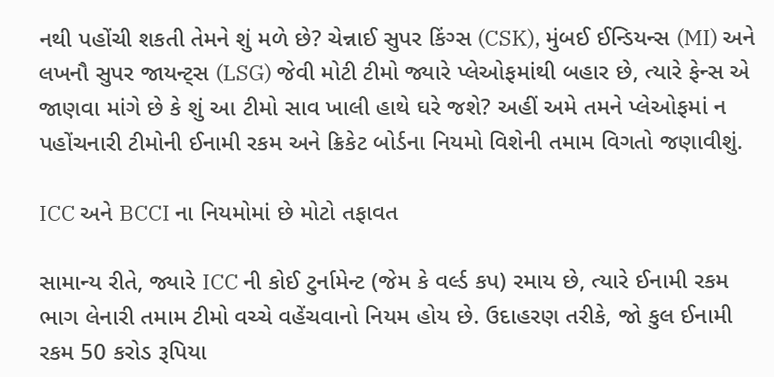નથી પહોંચી શકતી તેમને શું મળે છે? ચેન્નાઈ સુપર કિંગ્સ (CSK), મુંબઈ ઈન્ડિયન્સ (MI) અને લખનૌ સુપર જાયન્ટ્સ (LSG) જેવી મોટી ટીમો જ્યારે પ્લેઓફમાંથી બહાર છે, ત્યારે ફેન્સ એ જાણવા માંગે છે કે શું આ ટીમો સાવ ખાલી હાથે ઘરે જશે? અહીં અમે તમને પ્લેઓફમાં ન પહોંચનારી ટીમોની ઈનામી રકમ અને ક્રિકેટ બોર્ડના નિયમો વિશેની તમામ વિગતો જણાવીશું.

ICC અને BCCI ના નિયમોમાં છે મોટો તફાવત

સામાન્ય રીતે, જ્યારે ICC ની કોઈ ટુર્નામેન્ટ (જેમ કે વર્લ્ડ કપ) રમાય છે, ત્યારે ઈનામી રકમ ભાગ લેનારી તમામ ટીમો વચ્ચે વહેંચવાનો નિયમ હોય છે. ઉદાહરણ તરીકે, જો કુલ ઈનામી રકમ 50 કરોડ રૂપિયા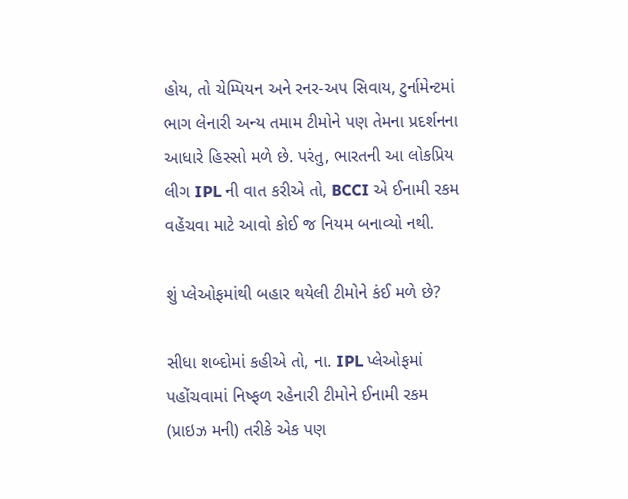હોય, તો ચેમ્પિયન અને રનર-અપ સિવાય, ટુર્નામેન્ટમાં ભાગ લેનારી અન્ય તમામ ટીમોને પણ તેમના પ્રદર્શનના આધારે હિસ્સો મળે છે. પરંતુ, ભારતની આ લોકપ્રિય લીગ IPL ની વાત કરીએ તો, BCCI એ ઈનામી રકમ વહેંચવા માટે આવો કોઈ જ નિયમ બનાવ્યો નથી.

શું પ્લેઓફમાંથી બહાર થયેલી ટીમોને કંઈ મળે છે?

સીધા શબ્દોમાં કહીએ તો, ના. IPL પ્લેઓફમાં પહોંચવામાં નિષ્ફળ રહેનારી ટીમોને ઈનામી રકમ (પ્રાઇઝ મની) તરીકે એક પણ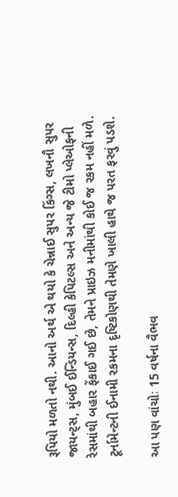રૂપિયો મળતો નથી. આનો અર્થ એ થયો કે ચેન્નાઈ સુપર કિંગ્સ, લખનૌ સુપર જાયન્ટ્સ, મુંબઈ ઈન્ડિયન્સ, દિલ્હી કેપિટલ્સ અને અન્ય જે ટીમો પ્લેઓફની રેસમાંથી બહાર ફેંકાઈ ગઈ છે, તેમને પ્રાઇઝ મનીમાંથી કોઈ જ રકમ નહીં મળે. ટૂર્નામેન્ટની ઈનામી રકમના દૃષ્ટિકોણથી તેમણે ખાલી હાથે જ પરત ફરવું પડશે.

આ પણ વાંચોઃ 15 વર્ષના વૈભવ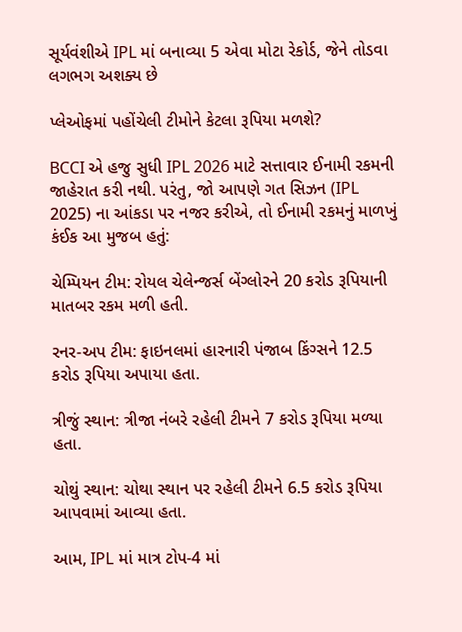સૂર્યવંશીએ IPL માં બનાવ્યા 5 એવા મોટા રેકોર્ડ, જેને તોડવા લગભગ અશક્ય છે

પ્લેઓફમાં પહોંચેલી ટીમોને કેટલા રૂપિયા મળશે?

BCCI એ હજુ સુધી IPL 2026 માટે સત્તાવાર ઈનામી રકમની જાહેરાત કરી નથી. પરંતુ, જો આપણે ગત સિઝન (IPL 2025) ના આંકડા પર નજર કરીએ, તો ઈનામી રકમનું માળખું કંઈક આ મુજબ હતું:

ચેમ્પિયન ટીમ: રોયલ ચેલેન્જર્સ બેંગ્લોરને 20 કરોડ રૂપિયાની માતબર રકમ મળી હતી.

રનર-અપ ટીમ: ફાઇનલમાં હારનારી પંજાબ કિંગ્સને 12.5 કરોડ રૂપિયા અપાયા હતા.

ત્રીજું સ્થાન: ત્રીજા નંબરે રહેલી ટીમને 7 કરોડ રૂપિયા મળ્યા હતા.

ચોથું સ્થાન: ચોથા સ્થાન પર રહેલી ટીમને 6.5 કરોડ રૂપિયા આપવામાં આવ્યા હતા.

આમ, IPL માં માત્ર ટોપ-4 માં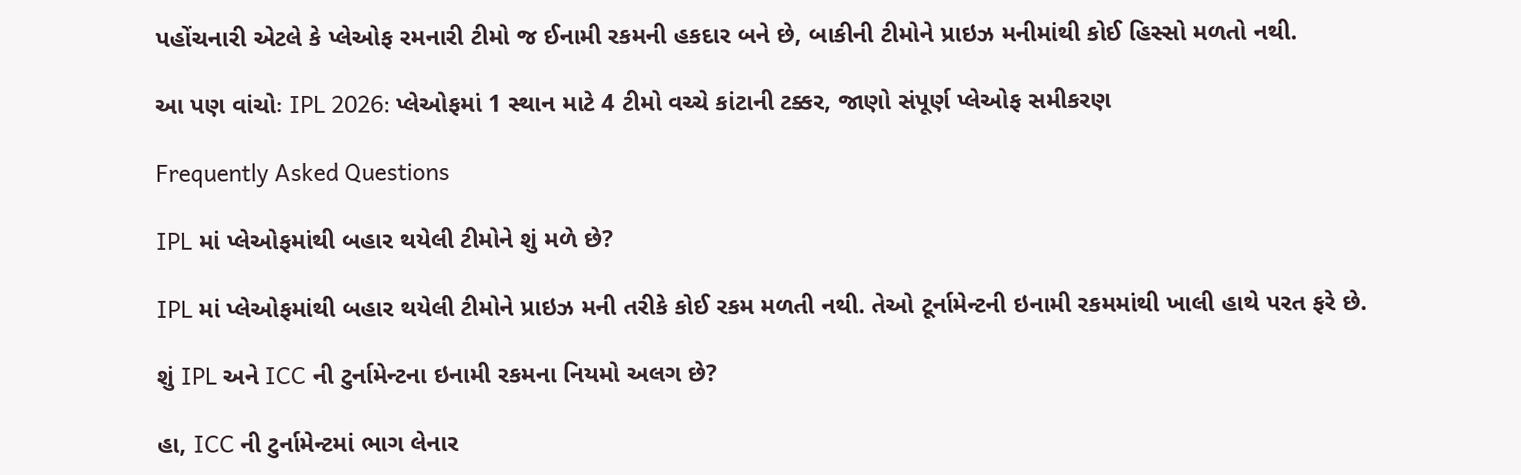પહોંચનારી એટલે કે પ્લેઓફ રમનારી ટીમો જ ઈનામી રકમની હકદાર બને છે, બાકીની ટીમોને પ્રાઇઝ મનીમાંથી કોઈ હિસ્સો મળતો નથી.

આ પણ વાંચોઃ IPL 2026: પ્લેઓફમાં 1 સ્થાન માટે 4 ટીમો વચ્ચે કાંટાની ટક્કર, જાણો સંપૂર્ણ પ્લેઓફ સમીકરણ

Frequently Asked Questions

IPL માં પ્લેઓફમાંથી બહાર થયેલી ટીમોને શું મળે છે?

IPL માં પ્લેઓફમાંથી બહાર થયેલી ટીમોને પ્રાઇઝ મની તરીકે કોઈ રકમ મળતી નથી. તેઓ ટૂર્નામેન્ટની ઇનામી રકમમાંથી ખાલી હાથે પરત ફરે છે.

શું IPL અને ICC ની ટુર્નામેન્ટના ઇનામી રકમના નિયમો અલગ છે?

હા, ICC ની ટુર્નામેન્ટમાં ભાગ લેનાર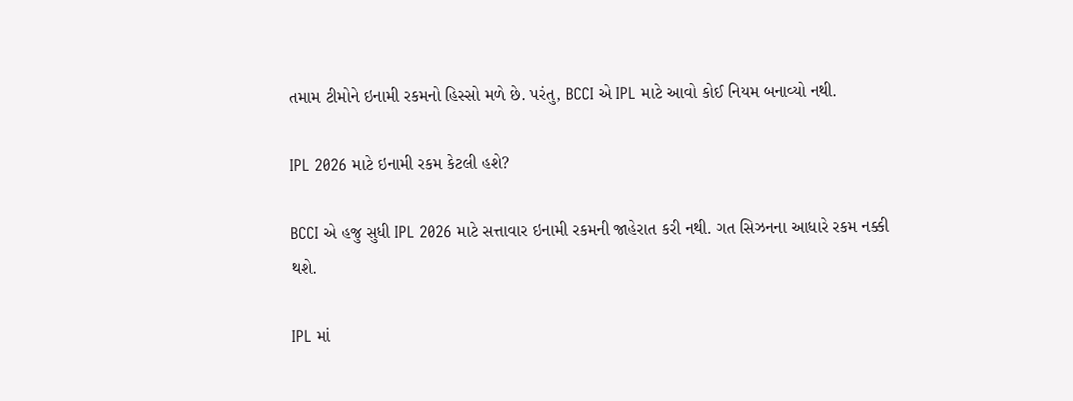તમામ ટીમોને ઇનામી રકમનો હિસ્સો મળે છે. પરંતુ, BCCI એ IPL માટે આવો કોઈ નિયમ બનાવ્યો નથી.

IPL 2026 માટે ઇનામી રકમ કેટલી હશે?

BCCI એ હજુ સુધી IPL 2026 માટે સત્તાવાર ઇનામી રકમની જાહેરાત કરી નથી. ગત સિઝનના આધારે રકમ નક્કી થશે.

IPL માં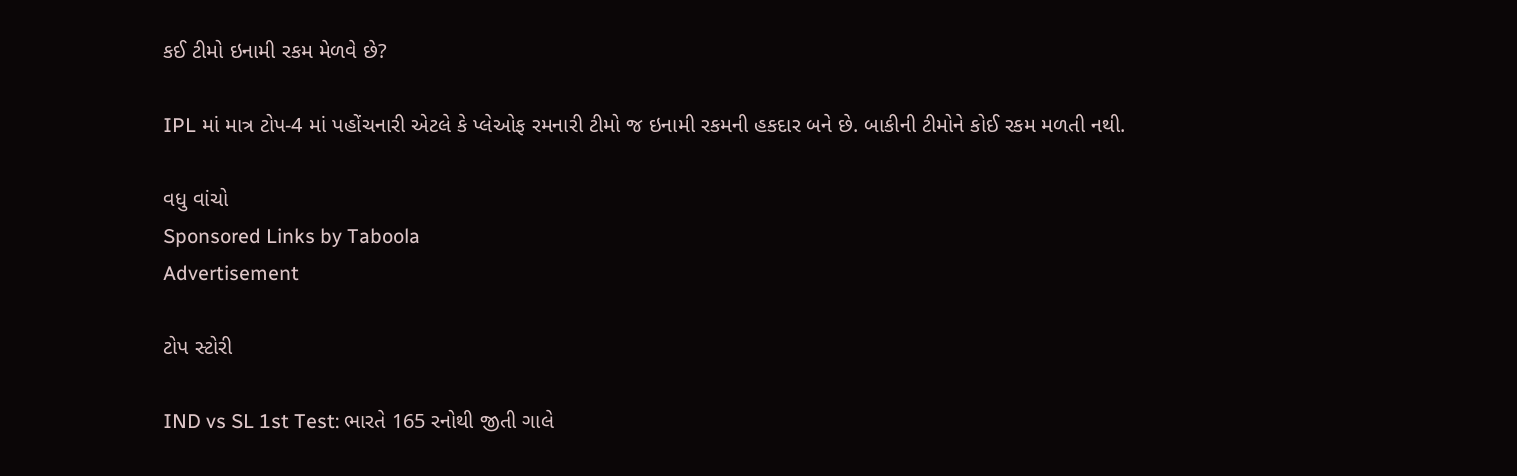કઈ ટીમો ઇનામી રકમ મેળવે છે?

IPL માં માત્ર ટોપ-4 માં પહોંચનારી એટલે કે પ્લેઓફ રમનારી ટીમો જ ઇનામી રકમની હકદાર બને છે. બાકીની ટીમોને કોઈ રકમ મળતી નથી.

વધુ વાંચો
Sponsored Links by Taboola
Advertisement

ટોપ સ્ટોરી

IND vs SL 1st Test: ભારતે 165 રનોથી જીતી ગાલે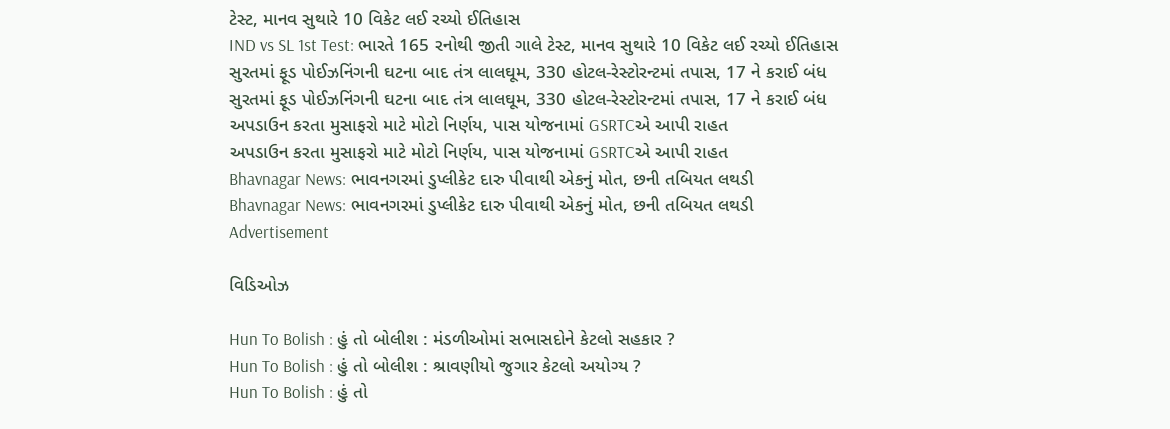ટેસ્ટ, માનવ સુથારે 10 વિકેટ લઈ રચ્યો ઈતિહાસ
IND vs SL 1st Test: ભારતે 165 રનોથી જીતી ગાલે ટેસ્ટ, માનવ સુથારે 10 વિકેટ લઈ રચ્યો ઈતિહાસ
સુરતમાં ફૂડ પોઈઝનિંગની ઘટના બાદ તંત્ર લાલઘૂમ, 330 હોટલ-રેસ્ટોરન્ટમાં તપાસ, 17 ને કરાઈ બંધ
સુરતમાં ફૂડ પોઈઝનિંગની ઘટના બાદ તંત્ર લાલઘૂમ, 330 હોટલ-રેસ્ટોરન્ટમાં તપાસ, 17 ને કરાઈ બંધ
અપડાઉન કરતા મુસાફરો માટે મોટો નિર્ણય, પાસ યોજનામાં GSRTCએ આપી રાહત
અપડાઉન કરતા મુસાફરો માટે મોટો નિર્ણય, પાસ યોજનામાં GSRTCએ આપી રાહત
Bhavnagar News: ભાવનગરમાં ડુપ્લીકેટ દારુ પીવાથી એકનું મોત, છની તબિયત લથડી
Bhavnagar News: ભાવનગરમાં ડુપ્લીકેટ દારુ પીવાથી એકનું મોત, છની તબિયત લથડી
Advertisement

વિડિઓઝ

Hun To Bolish : હું તો બોલીશ : મંડળીઓમાં સભાસદોને કેટલો સહકાર ?
Hun To Bolish : હું તો બોલીશ : શ્રાવણીયો જુગાર કેટલો અયોગ્ય ?
Hun To Bolish : હું તો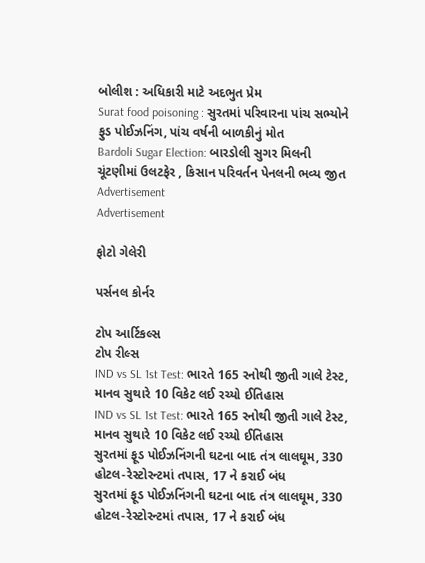બોલીશ : અધિકારી માટે અદભુત પ્રેમ
Surat food poisoning : સુરતમાં પરિવારના પાંચ સભ્યોને ફુડ પોઈઝનિંગ, પાંચ વર્ષની બાળકીનું મોત
Bardoli Sugar Election: બારડોલી સુગર મિલની ચૂંટણીમાં ઉલટફેર , કિસાન પરિવર્તન પેનલની ભવ્ય જીત
Advertisement
Advertisement

ફોટો ગેલેરી

પર્સનલ કોર્નર

ટોપ આર્ટિકલ્સ
ટોપ રીલ્સ
IND vs SL 1st Test: ભારતે 165 રનોથી જીતી ગાલે ટેસ્ટ, માનવ સુથારે 10 વિકેટ લઈ રચ્યો ઈતિહાસ
IND vs SL 1st Test: ભારતે 165 રનોથી જીતી ગાલે ટેસ્ટ, માનવ સુથારે 10 વિકેટ લઈ રચ્યો ઈતિહાસ
સુરતમાં ફૂડ પોઈઝનિંગની ઘટના બાદ તંત્ર લાલઘૂમ, 330 હોટલ-રેસ્ટોરન્ટમાં તપાસ, 17 ને કરાઈ બંધ
સુરતમાં ફૂડ પોઈઝનિંગની ઘટના બાદ તંત્ર લાલઘૂમ, 330 હોટલ-રેસ્ટોરન્ટમાં તપાસ, 17 ને કરાઈ બંધ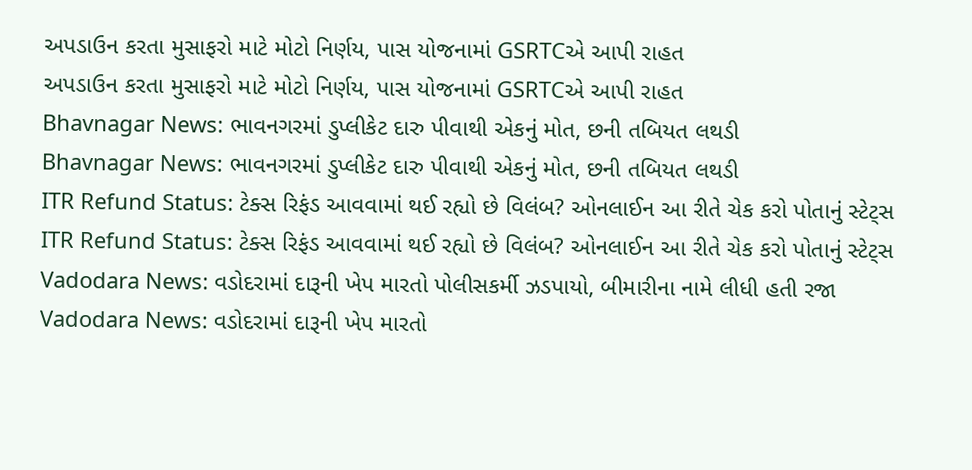અપડાઉન કરતા મુસાફરો માટે મોટો નિર્ણય, પાસ યોજનામાં GSRTCએ આપી રાહત
અપડાઉન કરતા મુસાફરો માટે મોટો નિર્ણય, પાસ યોજનામાં GSRTCએ આપી રાહત
Bhavnagar News: ભાવનગરમાં ડુપ્લીકેટ દારુ પીવાથી એકનું મોત, છની તબિયત લથડી
Bhavnagar News: ભાવનગરમાં ડુપ્લીકેટ દારુ પીવાથી એકનું મોત, છની તબિયત લથડી
ITR Refund Status: ટેક્સ રિફંડ આવવામાં થઈ રહ્યો છે વિલંબ? ઓનલાઈન આ રીતે ચેક કરો પોતાનું સ્ટેટ્સ
ITR Refund Status: ટેક્સ રિફંડ આવવામાં થઈ રહ્યો છે વિલંબ? ઓનલાઈન આ રીતે ચેક કરો પોતાનું સ્ટેટ્સ
Vadodara News: વડોદરામાં દારૂની ખેપ મારતો પોલીસકર્મી ઝડપાયો, બીમારીના નામે લીધી હતી રજા
Vadodara News: વડોદરામાં દારૂની ખેપ મારતો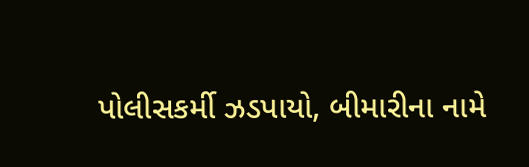પોલીસકર્મી ઝડપાયો, બીમારીના નામે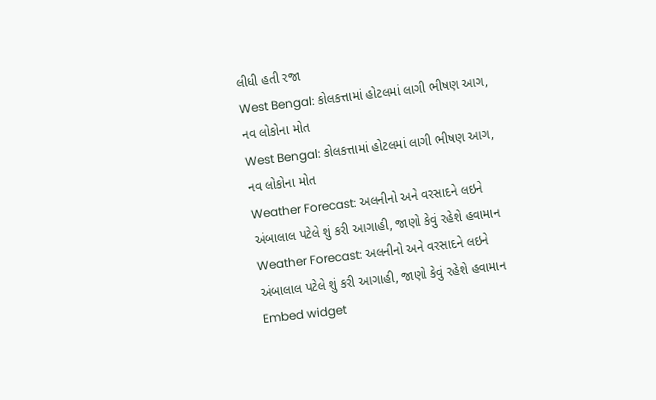લીધી હતી રજા
West Bengal: કોલકત્તામાં હોટલમાં લાગી ભીષણ આગ, નવ લોકોના મોત
West Bengal: કોલકત્તામાં હોટલમાં લાગી ભીષણ આગ, નવ લોકોના મોત
Weather Forecast: અલનીનો અને વરસાદને લઇને અંબાલાલ પટેલે શું કરી આગાહી, જાણો કેવું રહેશે હવામાન
Weather Forecast: અલનીનો અને વરસાદને લઇને અંબાલાલ પટેલે શું કરી આગાહી, જાણો કેવું રહેશે હવામાન
Embed widget